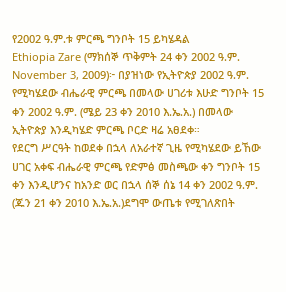የ2002 ዓ.ም.ቱ ምርጫ ግንቦት 15 ይካሄዳል
Ethiopia Zare (ማክሰኞ ጥቅምት 24 ቀን 2002 ዓ.ም. November 3, 2009)፦ በያዝነው የኢትዮጵያ 2002 ዓ.ም. የሚካሄደው ብሔራዊ ምርጫ በመላው ሀገሪቱ እሁድ ግንቦት 15 ቀን 2002 ዓ.ም. (ሜይ 23 ቀን 2010 እ.ኤ.አ.) በመላው ኢትዮጵያ እንዲካሄድ ምርጫ ቦርድ ዛሬ አፀደቀ።
የደርግ ሥርዓት ከወደቀ በኋላ ለአራተኛ ጊዜ የሚካሄደው ይኸው ሀገር አቀፍ ብሔራዊ ምርጫ የድምፅ መስጫው ቀን ግንቦት 15 ቀን እንዲሆንና ከአንድ ወር በኋላ ሰኞ ሰኔ 14 ቀን 2002 ዓ.ም. (ጁን 21 ቀን 2010 እ.ኤ.አ.)ደግሞ ውጤቱ የሚገለጽበት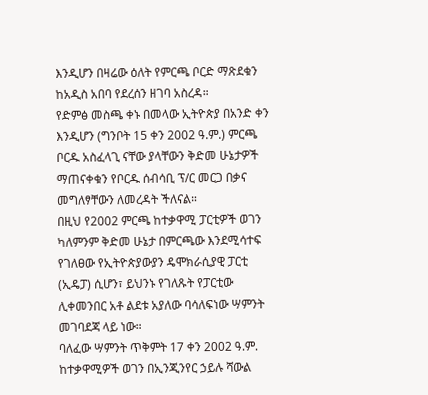እንዲሆን በዛሬው ዕለት የምርጫ ቦርድ ማጽደቁን ከአዲስ አበባ የደረሰን ዘገባ አስረዳ።
የድምፅ መስጫ ቀኑ በመላው ኢትዮጵያ በአንድ ቀን እንዲሆን (ግንቦት 15 ቀን 2002 ዓ.ም.) ምርጫ ቦርዱ አስፈላጊ ናቸው ያላቸውን ቅድመ ሁኔታዎች ማጠናቀቁን የቦርዱ ሰብሳቢ ፕ/ር መርጋ በቃና መግለፃቸውን ለመረዳት ችለናል።
በዚህ የ2002 ምርጫ ከተቃዋሚ ፓርቲዎች ወገን ካለምንም ቅድመ ሁኔታ በምርጫው እንደሚሳተፍ የገለፀው የኢትዮጵያውያን ዴሞክራሲያዊ ፓርቲ (ኢዴፓ) ሲሆን፣ ይህንኑ የገለጹት የፓርቲው ሊቀመንበር አቶ ልደቱ አያለው ባሳለፍነው ሣምንት መገባደጃ ላይ ነው።
ባለፈው ሣምንት ጥቅምት 17 ቀን 2002 ዓ.ም. ከተቃዋሚዎች ወገን በኢንጂንየር ኃይሉ ሻውል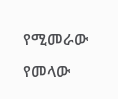የሚመራው የመላው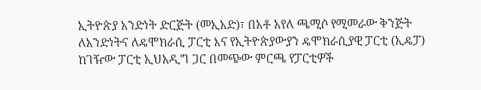ኢትዮጵያ አንድነት ድርጅት (መኢአድ)፣ በአቶ አየለ ጫሚሶ የሚመራው ቅንጅት ለአንድነትና ለዴሞክራሲ ፓርቲ እና የኢትዮጵያውያን ዴሞክራሲያዊ ፓርቲ (ኢዴፓ) ከገዥው ፓርቲ ኢህአዲግ ጋር በመጭው ምርጫ የፓርቲዎች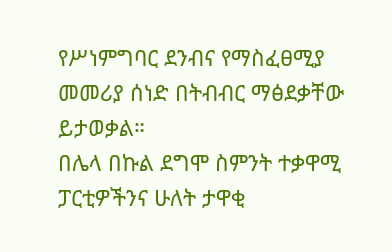የሥነምግባር ደንብና የማስፈፀሚያ መመሪያ ሰነድ በትብብር ማፅደቃቸው ይታወቃል።
በሌላ በኩል ደግሞ ስምንት ተቃዋሚ ፓርቲዎችንና ሁለት ታዋቂ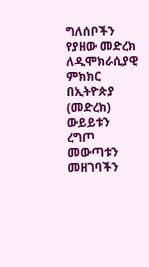ግለሰቦችን የያዘው መድረክ ለዲሞክራሲያዊ ምክክር በኢትዮጵያ (መድረክ) ውይይቱን ረግጦ መውጣቱን መዘገባችን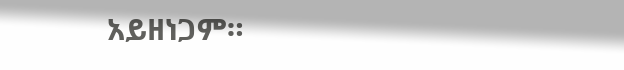አይዘነጋም።